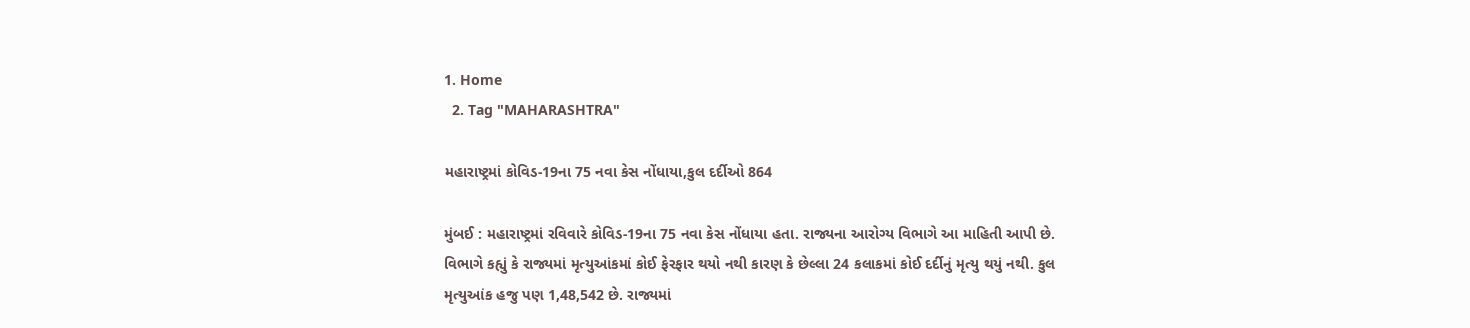1. Home
  2. Tag "MAHARASHTRA"

મહારાષ્ટ્રમાં કોવિડ-19ના 75 નવા કેસ નોંધાયા,કુલ દર્દીઓ 864

મુંબઈ : મહારાષ્ટ્રમાં રવિવારે કોવિડ-19ના 75 નવા કેસ નોંધાયા હતા. રાજ્યના આરોગ્ય વિભાગે આ માહિતી આપી છે. વિભાગે કહ્યું કે રાજ્યમાં મૃત્યુઆંકમાં કોઈ ફેરફાર થયો નથી કારણ કે છેલ્લા 24 કલાકમાં કોઈ દર્દીનું મૃત્યુ થયું નથી. કુલ મૃત્યુઆંક હજુ પણ 1,48,542 છે. રાજ્યમાં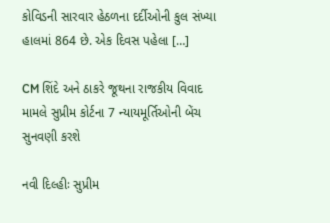કોવિડની સારવાર હેઠળના દર્દીઓની કુલ સંખ્યા હાલમાં 864 છે. એક દિવસ પહેલા […]

CM શિંદે અને ઠાકરે જૂથના રાજકીય વિવાદ મામલે સુપ્રીમ કોર્ટના 7 ન્યાયમૂર્તિઓની બેંચ સુનવણી કરશે

નવી દિલ્હીઃ સુપ્રીમ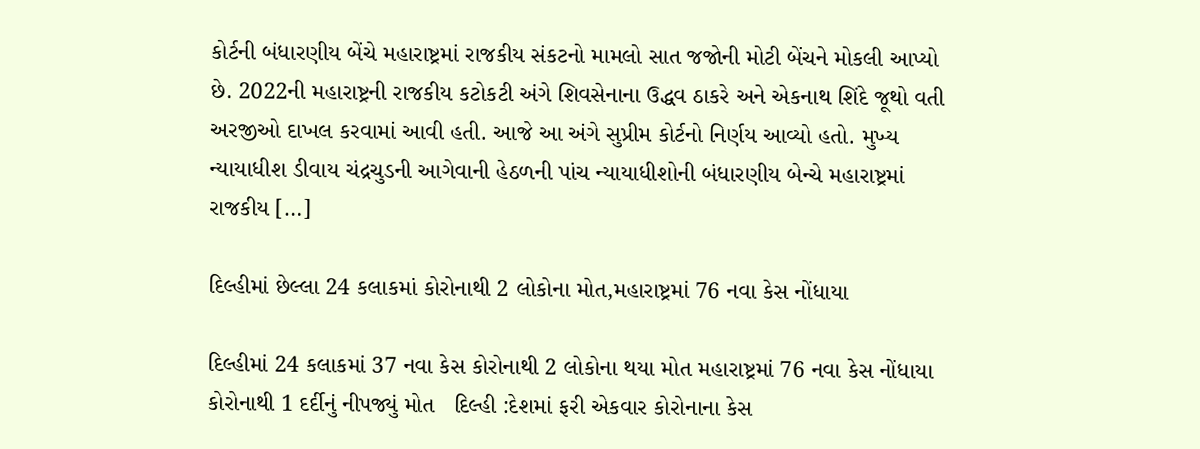કોર્ટની બંધારણીય બેંચે મહારાષ્ટ્રમાં રાજકીય સંકટનો મામલો સાત જજોની મોટી બેંચને મોકલી આપ્યો છે. 2022ની મહારાષ્ટ્રની રાજકીય કટોકટી અંગે શિવસેનાના ઉદ્ધવ ઠાકરે અને એકનાથ શિંદે જૂથો વતી અરજીઓ દાખલ કરવામાં આવી હતી. આજે આ અંગે સુપ્રીમ કોર્ટનો નિર્ણય આવ્યો હતો. મુખ્ય ન્યાયાધીશ ડીવાય ચંદ્રચુડની આગેવાની હેઠળની પાંચ ન્યાયાધીશોની બંધારણીય બેન્ચે મહારાષ્ટ્રમાં રાજકીય […]

દિલ્હીમાં છેલ્લા 24 કલાકમાં કોરોનાથી 2 લોકોના મોત,મહારાષ્ટ્રમાં 76 નવા કેસ નોંધાયા

દિલ્હીમાં 24 કલાકમાં 37 નવા કેસ કોરોનાથી 2 લોકોના થયા મોત મહારાષ્ટ્રમાં 76 નવા કેસ નોંધાયા કોરોનાથી 1 દર્દીનું નીપજ્યું મોત   દિલ્હી :દેશમાં ફરી એકવાર કોરોનાના કેસ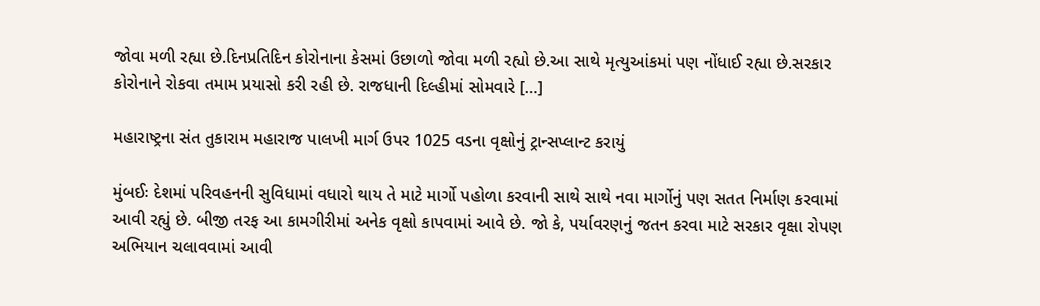જોવા મળી રહ્યા છે.દિનપ્રતિદિન કોરોનાના કેસમાં ઉછાળો જોવા મળી રહ્યો છે.આ સાથે મૃત્યુઆંકમાં પણ નોંધાઈ રહ્યા છે.સરકાર કોરોનાને રોકવા તમામ પ્રયાસો કરી રહી છે. રાજધાની દિલ્હીમાં સોમવારે […]

મહારાષ્ટ્રના સંત તુકારામ મહારાજ પાલખી માર્ગ ઉપર 1025 વડના વૃક્ષોનું ટ્રાન્સપ્લાન્ટ કરાયું

મુંબઈઃ દેશમાં પરિવહનની સુવિધામાં વધારો થાય તે માટે માર્ગો પહોળા કરવાની સાથે સાથે નવા માર્ગોનું પણ સતત નિર્માણ કરવામાં આવી રહ્યું છે. બીજી તરફ આ કામગીરીમાં અનેક વૃક્ષો કાપવામાં આવે છે. જો કે, પર્યાવરણનું જતન કરવા માટે સરકાર વૃક્ષા રોપણ અભિયાન ચલાવવામાં આવી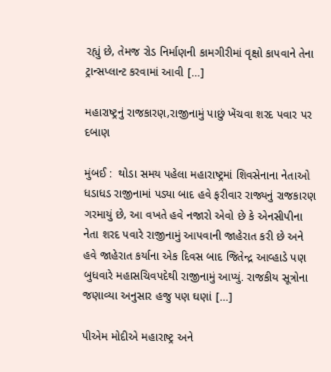રહ્યું છે, તેમજ રોડ નિર્માણની કામગીરીમાં વૃક્ષો કાપવાને તેના ટ્રાન્સપ્લાન્ટ કરવામાં આવી […]

મહારાષ્ટ્રનું રાજકારણ,રાજીનામું પાછું ખેંચવા શરદ પવાર પર દબાણ

મુંબઈ :  થોડા સમય પહેલા મહારાષ્ટ્રમાં શિવસેનાના નેતાઓ ધડાધડ રાજીનામાં પડ્યા બાદ હવે ફરીવાર રાજ્યનું રાજકારણ ગરમાયું છે, આ વખતે હવે નજારો એવો છે કે એનસીપીના નેતા શરદ પવારે રાજીનામું આપવાની જાહેરાત કરી છે અને હવે જાહેરાત કર્યાના એક દિવસ બાદ જિતેન્દ્ર આવ્હાડે પણ બુધવારે મહાસચિવપદેથી રાજીનામું આપ્યું. રાજકીય સૂત્રોના જણાવ્યા અનુસાર હજુ પણ ઘણાં […]

પીએમ મોદીએ મહારાષ્ટ્ર અને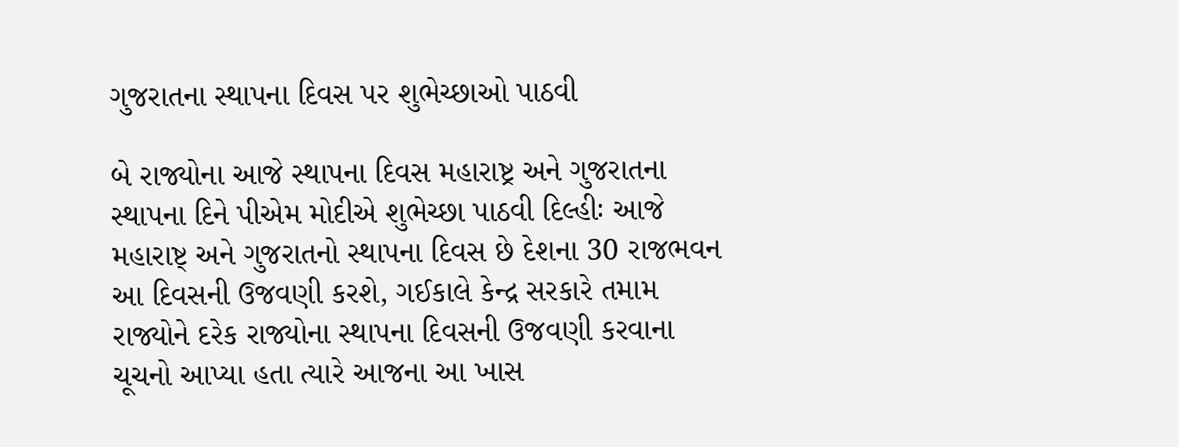ગુજરાતના સ્થાપના દિવસ પર શુભેચ્છાઓ પાઠવી

બે રાજ્યોના આજે સ્થાપના દિવસ મહારાષ્ટ્ર અને ગુજરાતના સ્થાપના દિને પીએમ મોદીએ શુભેચ્છા પાઠવી દિલ્હીઃ આજે મહારાષ્ટ્ અને ગુજરાતનો સ્થાપના દિવસ છે દેશના 30 રાજભવન આ દિવસની ઉજવણી કરશે, ગઈકાલે કેન્દ્ર સરકારે તમામ રાજ્યોને દરેક રાજ્યોના સ્થાપના દિવસની ઉજવણી કરવાના ચૂચનો આપ્યા હતા ત્યારે આજના આ ખાસ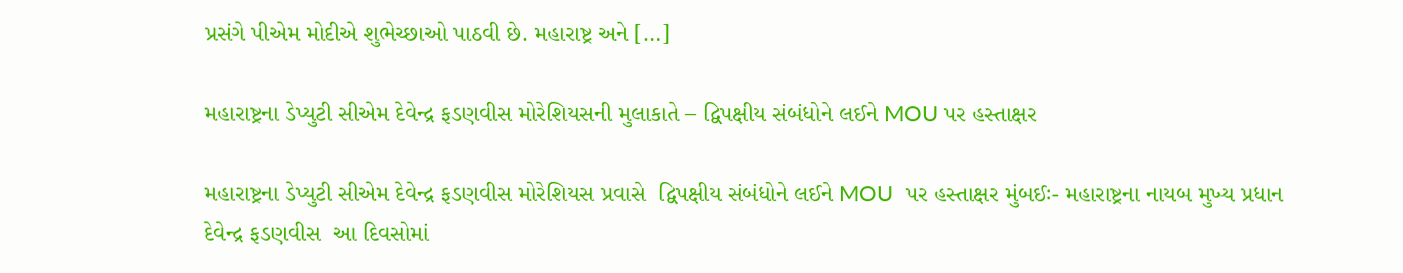પ્રસંગે પીએમ મોદીએ શુભેચ્છાઓ પાઠવી છે. મહારાષ્ટ્ર અને […]

મહારાષ્ટ્રના ડેપ્યુટી સીએમ દેવેન્દ્ર ફડણવીસ મોરેશિયસની મુલાકાતે – દ્વિપક્ષીય સંબંધોને લઈને MOU પર હસ્તાક્ષર

મહારાષ્ટ્રના ડેપ્યુટી સીએમ દેવેન્દ્ર ફડણવીસ મોરેશિયસ પ્રવાસે  દ્વિપક્ષીય સંબંધોને લઈને MOU  પર હસ્તાક્ષર મુંબઈઃ- મહારાષ્ટ્રના નાયબ મુખ્ય પ્રધાન દેવેન્દ્ર ફડણવીસ  આ દિવસોમાં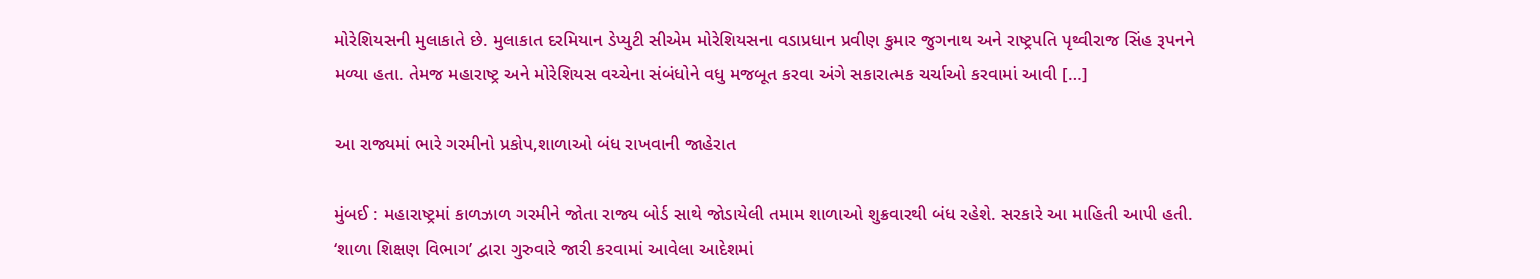મોરેશિયસની મુલાકાતે છે. મુલાકાત દરમિયાન ડેપ્યુટી સીએમ મોરેશિયસના વડાપ્રધાન પ્રવીણ કુમાર જુગનાથ અને રાષ્ટ્રપતિ પૃથ્વીરાજ સિંહ રૂપનને મળ્યા હતા. તેમજ મહારાષ્ટ્ર અને મોરેશિયસ વચ્ચેના સંબંધોને વધુ મજબૂત કરવા અંગે સકારાત્મક ચર્ચાઓ કરવામાં આવી […]

આ રાજ્યમાં ભારે ગરમીનો પ્રકોપ,શાળાઓ બંધ રાખવાની જાહેરાત

મુંબઈ : મહારાષ્ટ્રમાં કાળઝાળ ગરમીને જોતા રાજ્ય બોર્ડ સાથે જોડાયેલી તમામ શાળાઓ શુક્રવારથી બંધ રહેશે. સરકારે આ માહિતી આપી હતી. ‘શાળા શિક્ષણ વિભાગ’ દ્વારા ગુરુવારે જારી કરવામાં આવેલા આદેશમાં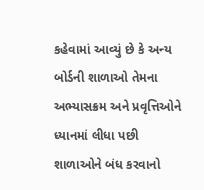કહેવામાં આવ્યું છે કે અન્ય બોર્ડની શાળાઓ તેમના અભ્યાસક્રમ અને પ્રવૃત્તિઓને ધ્યાનમાં લીધા પછી શાળાઓને બંધ કરવાનો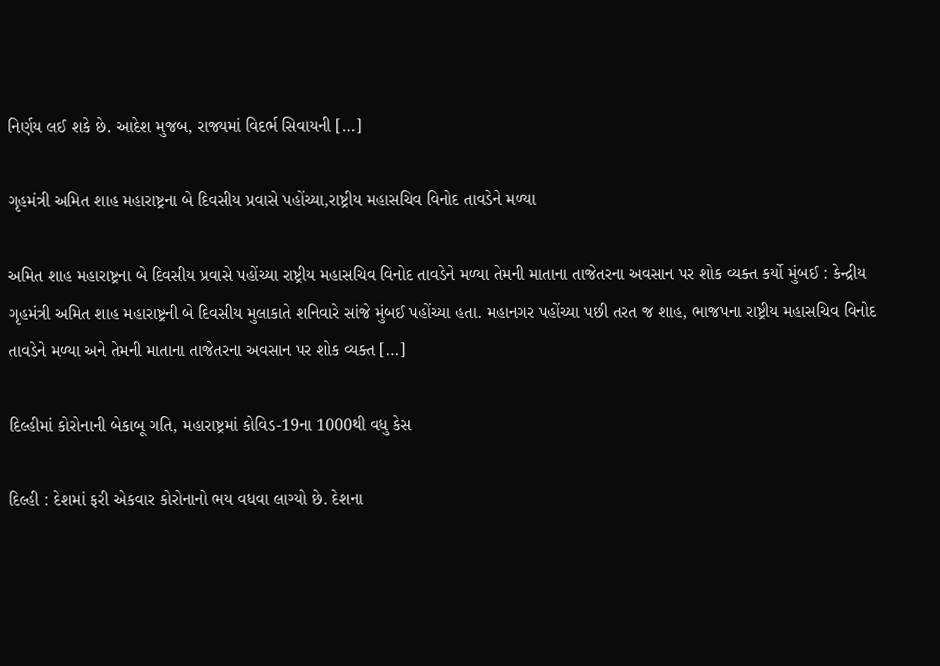નિર્ણય લઈ શકે છે. આદેશ મુજબ, રાજ્યમાં વિદર્ભ સિવાયની […]

ગૃહમંત્રી અમિત શાહ મહારાષ્ટ્રના બે દિવસીય પ્રવાસે પહોંચ્યા,રાષ્ટ્રીય મહાસચિવ વિનોદ તાવડેને મળ્યા

અમિત શાહ મહારાષ્ટ્રના બે દિવસીય પ્રવાસે પહોંચ્યા રાષ્ટ્રીય મહાસચિવ વિનોદ તાવડેને મળ્યા તેમની માતાના તાજેતરના અવસાન પર શોક વ્યક્ત કર્યો મુંબઈ : કેન્દ્રીય ગૃહમંત્રી અમિત શાહ મહારાષ્ટ્રની બે દિવસીય મુલાકાતે શનિવારે સાંજે મુંબઈ પહોંચ્યા હતા. મહાનગર પહોંચ્યા પછી તરત જ શાહ, ભાજપના રાષ્ટ્રીય મહાસચિવ વિનોદ તાવડેને મળ્યા અને તેમની માતાના તાજેતરના અવસાન પર શોક વ્યક્ત […]

દિલ્હીમાં કોરોનાની બેકાબૂ ગતિ, મહારાષ્ટ્રમાં કોવિડ-19ના 1000થી વધુ કેસ

દિલ્હી : દેશમાં ફરી એકવાર કોરોનાનો ભય વધવા લાગ્યો છે. દેશના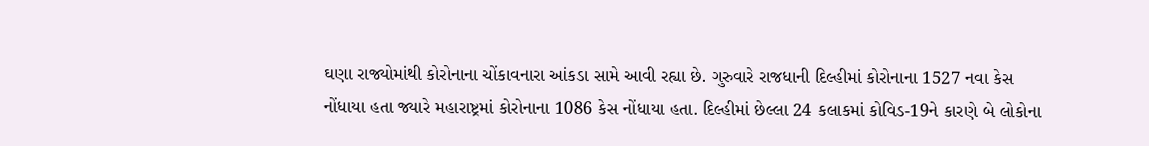ઘણા રાજ્યોમાંથી કોરોનાના ચોંકાવનારા આંકડા સામે આવી રહ્યા છે. ગુરુવારે રાજધાની દિલ્હીમાં કોરોનાના 1527 નવા કેસ નોંધાયા હતા જ્યારે મહારાષ્ટ્રમાં કોરોનાના 1086 કેસ નોંધાયા હતા. દિલ્હીમાં છેલ્લા 24 કલાકમાં કોવિડ-19ને કારણે બે લોકોના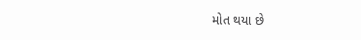મોત થયા છે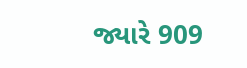જ્યારે 909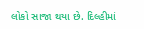લોકો સાજા થયા છે. દિલ્હીમાં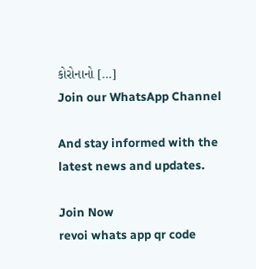કોરોનાનો […]
Join our WhatsApp Channel

And stay informed with the latest news and updates.

Join Now
revoi whats app qr code